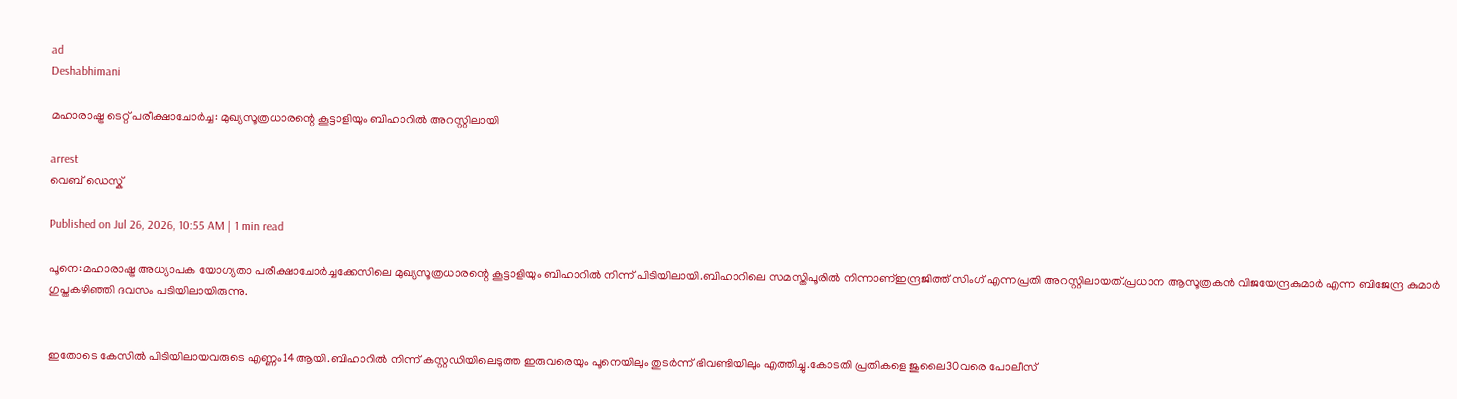ad
Deshabhimani

മഹാരാഷ്ട്ര ടെറ്റ് പരീക്ഷാചോർച്ച: മുഖ്യസൂത്രധാരന്റെ കൂട്ടാളിയും ബിഹാറിൽ അറസ്റ്റിലായി

arrest
വെബ് ഡെസ്ക്

Published on Jul 26, 2026, 10:55 AM | 1 min read

പൂനെ:മഹാരാഷ്ട്ര അധ്യാപക യോഗ്യതാ പരീക്ഷാചോർച്ചക്കേസിലെ മുഖ്യസൂത്രധാരന്റെ കൂട്ടാളിയും ബിഹാറിൽ നിന്ന് പിടിയിലായി.ബിഹാറിലെ സമസ്തിപൂരിൽ നിന്നാണ്ഇന്ദ്രജിത്ത് സിംഗ് എന്നപ്രതി അറസ്റ്റിലായത്.പ്രധാന ആസൂത്രകൻ വിജയേന്ദ്രകുമാർ എന്ന ബിജേന്ദ്ര കുമാർ ഗുപ്തകഴിഞ്ഞി ദവസം പടിയിലായിരുന്നു.


ഇതോടെ കേസിൽ പിടിയിലായവരുടെ എണ്ണം14ആയി.ബിഹാറിൽ നിന്ന് കസ്റ്റഡിയിലെടുത്ത ഇരുവരെയും പൂനെയിലും തുടർന്ന് ഭിവണ്ടിയിലും എത്തിച്ചു.കോടതി പ്രതികളെ ജുലൈ30വരെ പോലീസ്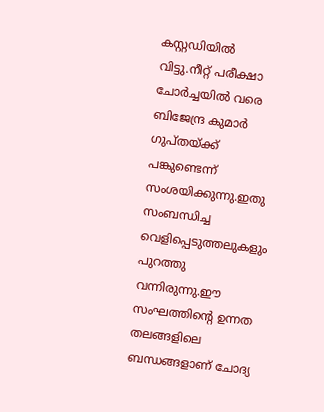കസ്റ്റഡിയിൽ വിട്ടു.നീറ്റ് പരീക്ഷാ ചോര്‍ച്ചയിൽ വരെ ബിജേന്ദ്ര കുമാര്‍ ഗുപ്തയ്ക്ക് പങ്കുണ്ടെന്ന് സംശയിക്കുന്നു.ഇതു സംബന്ധിച്ച വെളിപ്പെടുത്തലുകളും പുറത്തു വന്നിരുന്നു.ഈ സംഘത്തിന്റെ ഉന്നത തലങ്ങളിലെ ബന്ധങ്ങളാണ് ചോദ്യ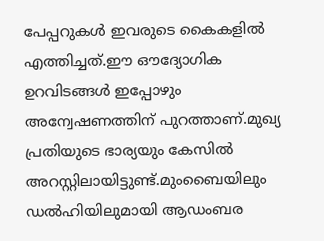പേപ്പറുകൾ ഇവരുടെ കൈകളിൽ എത്തിച്ചത്.ഈ ഔദ്യോഗിക ഉറവിടങ്ങൾ ഇപ്പോഴും അന്വേഷണത്തിന് പുറത്താണ്.മുഖ്യ പ്രതിയുടെ ഭാര്യയും കേസിൽ അറസ്റ്റിലായിട്ടുണ്ട്.മുംബൈയിലും ഡൽഹിയിലുമായി ആഡംബര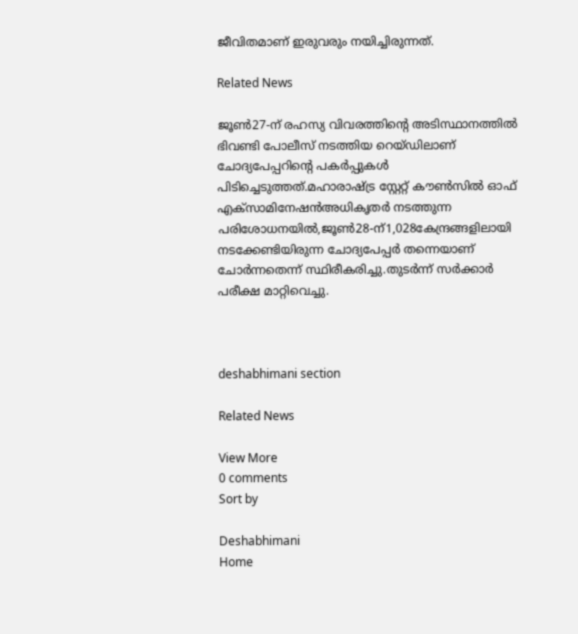ജീവിതമാണ് ഇരുവരും നയിച്ചിരുന്നത്.

Related News

ജൂൺ27-ന് രഹസ്യ വിവരത്തിന്റെ അടിസ്ഥാനത്തിൽ ഭിവണ്ടി പോലീസ് നടത്തിയ റെയ്ഡിലാണ് ചോദ്യപേപ്പറിന്റെ പകർപ്പുകൾ പിടിച്ചെടുത്തത്.മഹാരാഷ്ട്ര സ്റ്റേറ്റ് കൗൺസിൽ ഓഫ് എക്സാമിനേഷൻഅധികൃതർ നടത്തുന്ന പരിശോധനയിൽ,ജൂൺ28-ന്1,028കേന്ദ്രങ്ങളിലായി നടക്കേണ്ടിയിരുന്ന ചോദ്യപേപ്പർ തന്നെയാണ് ചോർന്നതെന്ന് സ്ഥിരീകരിച്ചു.തുടർന്ന് സർക്കാർ പരീക്ഷ മാറ്റിവെച്ചു.



deshabhimani section

Related News

View More
0 comments
Sort by

Deshabhimani
Home